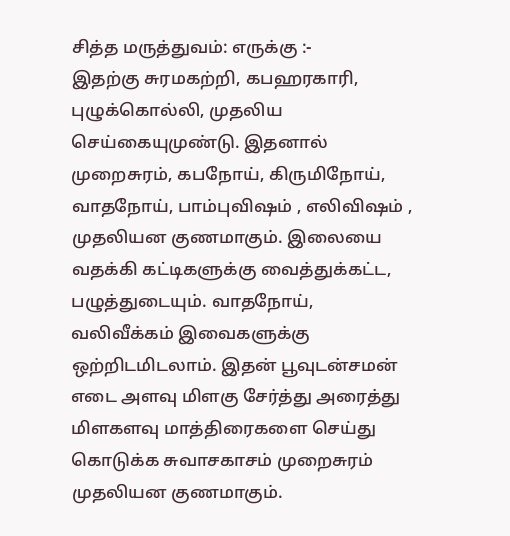சித்த மருத்துவம்: எருக்கு :-
இதற்கு சுரமகற்றி, கபஹரகாரி, புழுக்கொல்லி, முதலிய செய்கையுமுண்டு. இதனால் முறைசுரம், கபநோய், கிருமிநோய், வாதநோய், பாம்புவிஷம் , எலிவிஷம் , முதலியன குணமாகும். இலையை வதக்கி கட்டிகளுக்கு வைத்துக்கட்ட, பழுத்துடையும். வாதநோய், வலிவீக்கம் இவைகளுக்கு ஒற்றிடமிடலாம். இதன் பூவுடன்சமன் எடை அளவு மிளகு சேர்த்து அரைத்து மிளகளவு மாத்திரைகளை செய்து கொடுக்க சுவாசகாசம் முறைசுரம் முதலியன குணமாகும்.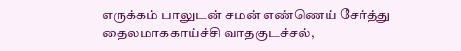எருக்கம் பாலுடன் சமன் எண்ணெய் சேர்த்து தைலமாககாய்ச்சி வாதகுடச்சல்,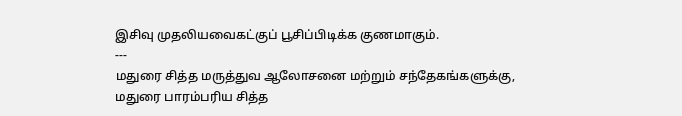இசிவு முதலியவைகட்குப் பூசிப்பிடிக்க குணமாகும்.
---
மதுரை சித்த மருத்துவ ஆலோசனை மற்றும் சந்தேகங்களுக்கு,
மதுரை பாரம்பரிய சித்த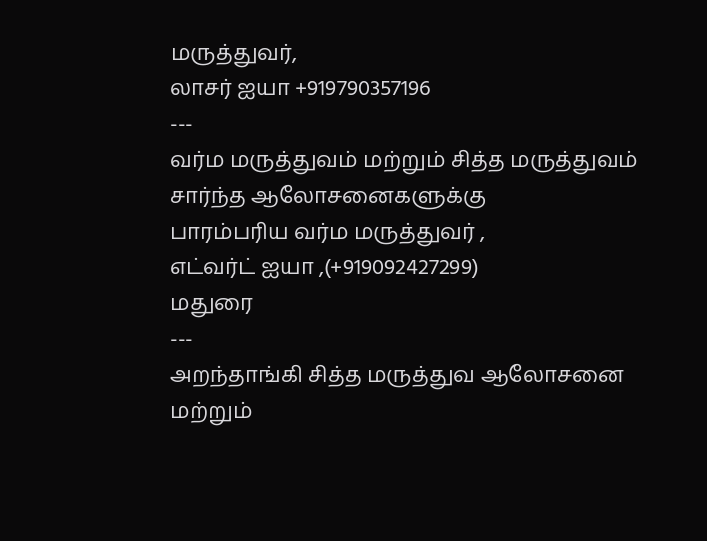மருத்துவர்,
லாசர் ஐயா +919790357196
---
வர்ம மருத்துவம் மற்றும் சித்த மருத்துவம் சார்ந்த ஆலோசனைகளுக்கு
பாரம்பரிய வர்ம மருத்துவர் ,
எட்வர்ட் ஐயா ,(+919092427299)
மதுரை
---
அறந்தாங்கி சித்த மருத்துவ ஆலோசனை மற்றும்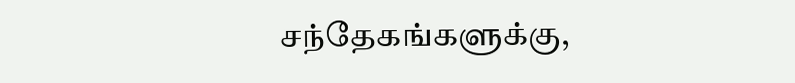சந்தேகங்களுக்கு,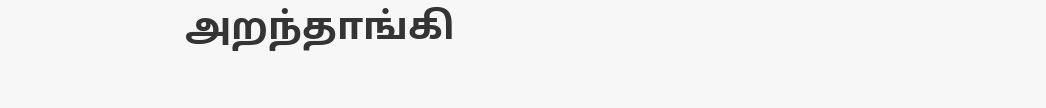அறந்தாங்கி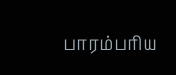பாரம்பரிய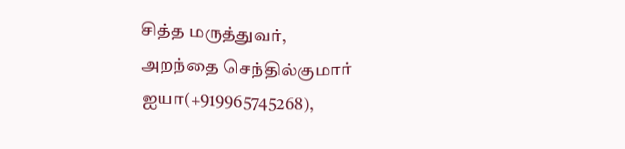சித்த மருத்துவர்,
அறந்தை செந்தில்குமார் ஐயா(+919965745268),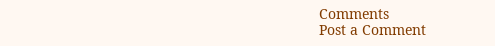Comments
Post a Comment